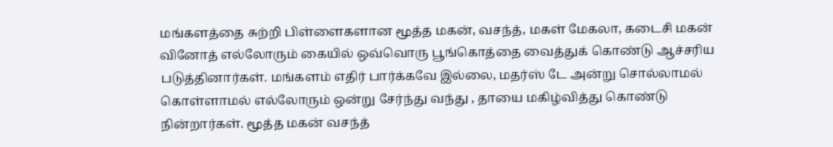மங்களத்தை சுற்றி பிள்ளைகளான மூத்த மகன், வசந்த், மகள் மேகலா, கடைசி மகன் வினோத் எல்லோரும் கையில் ஒவ்வொரு பூங்கொத்தை வைத்துக் கொண்டு ஆச்சரிய படுத்தினார்கள். மங்களம் எதிர் பார்க்கவே இல்லை, மதர்ஸ் டே அன்று சொல்லாமல் கொள்ளாமல் எல்லோரும் ஒன்று சேர்ந்து வந்து , தாயை மகிழ்வித்து கொண்டு நின்றார்கள். மூத்த மகன் வசந்த்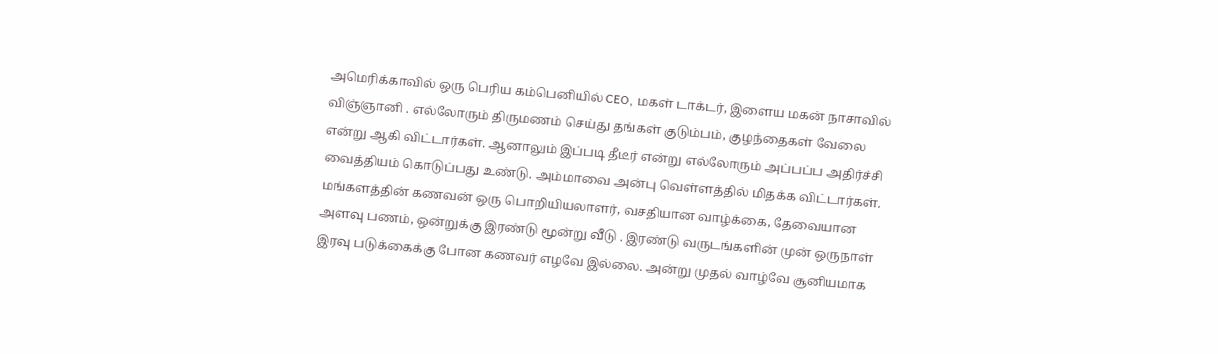அமெரிக்காவில் ஒரு பெரிய கம்பெனியில் CEO, மகள் டாக்டர், இளைய மகன் நாசாவில் விஞ்ஞானி . எல்லோரும் திருமணம் செய்து தங்கள் குடும்பம், குழந்தைகள் வேலை என்று ஆகி விட்டார்கள். ஆனாலும் இப்படி தீடீர் என்று எல்லோரும் அப்பப்ப அதிர்ச்சி வைத்தியம் கொடுப்பது உண்டு. அம்மாவை அன்பு வெள்ளத்தில் மிதக்க விட்டார்கள். மங்களத்தின் கணவன் ஒரு பொறியியலாளர், வசதியான வாழ்க்கை, தேவையான அளவு பணம், ஒன்றுக்கு இரண்டு மூன்று வீடு . இரண்டு வருடங்களின் முன் ஒருநாள் இரவு படுக்கைக்கு போன கணவர் எழவே இல்லை. அன்று முதல் வாழ்வே சூனியமாக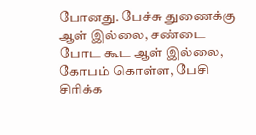போனது. பேச்சு துணைக்கு ஆள் இல்லை, சண்டை போட கூட ஆள் இல்லை, கோபம் கொள்ள, பேசி சிரிக்க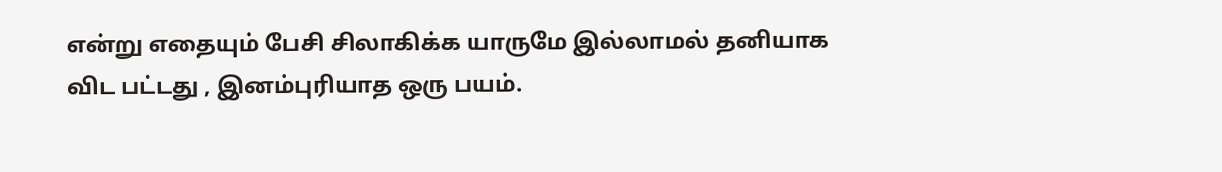என்று எதையும் பேசி சிலாகிக்க யாருமே இல்லாமல் தனியாக விட பட்டது , இனம்புரியாத ஒரு பயம்.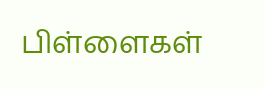பிள்ளைகள்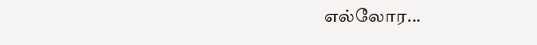எல்லோர...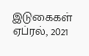இடுகைகள்
ஏப்ரல், 2021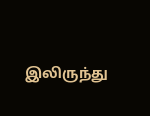இலிருந்து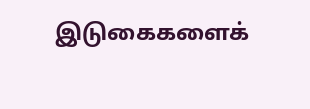இடுகைகளைக்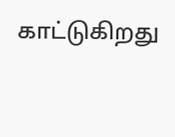காட்டுகிறது